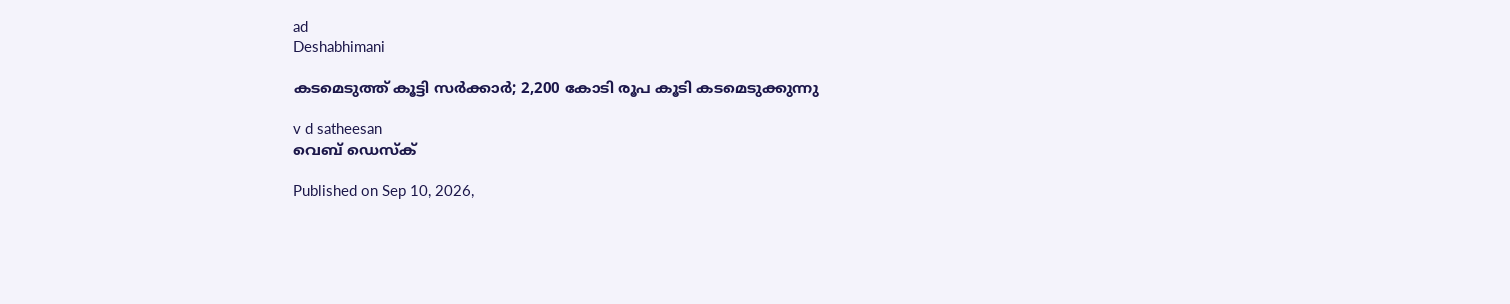ad
Deshabhimani

കടമെടുത്ത് കൂട്ടി സർക്കാർ; 2,200 കോടി ര‍ൂപ കൂടി കടമെടുക്കുന്നു

v d satheesan
വെബ് ഡെസ്ക്

Published on Sep 10, 2026,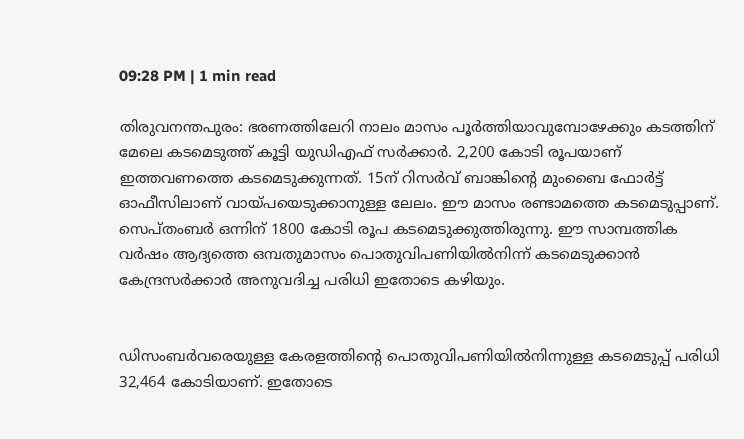09:28 PM | 1 min read

തിരുവനന്തപുരം: ഭരണത്തിലേറി നാലം മാസം പൂർത്തിയാവുമ്പോഴേക്കും കടത്തിന് മേലെ കടമെടുത്ത് കൂട്ടി യുഡിഎഫ് സർക്കാർ. 2,200 കോടി ര‍ൂപയാണ്‌ ഇത്തവണത്തെ കടമെടുക്കുന്നത്. 15ന് റിസർവ് ബാങ്കിന്റെ മുംബൈ ഫോർട്ട് ഓഫീസിലാണ്‌ വായ്‌പയെടുക്കാനുള്ള ലേലം. ഇ‍ൗ മാസം രണ്ടാമത്തെ കടമെടുപ്പാണ്. സെപ്തംബർ ഒന്നിന് 1800 കോടി രൂപ കടമെടുക്കുത്തിരുന്നു. ഇ‍ൗ സാമ്പത്തിക വർഷം ആദ്യത്തെ ഒമ്പതുമാസം പൊതുവിപണിയിൽനിന്ന്‌ കടമെടുക്കാൻ കേന്ദ്രസർക്കാർ അനുവദിച്ച പരിധി ഇതോടെ കഴിയും.


ഡിസംബർവരെയുള്ള കേരളത്തിന്റെ പൊതുവിപണിയിൽനിന്നുള്ള കടമെടുപ്പ്‌ പരിധി 32,464 കോടിയാണ്‌. ഇതോടെ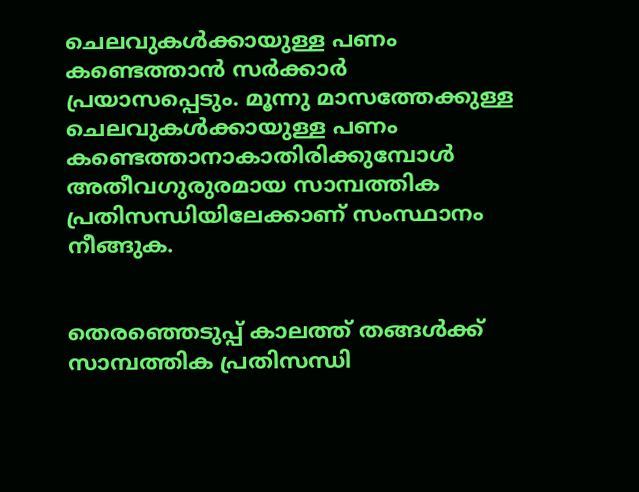ചെലവുകൾക്കായുള്ള പണം കണ്ടെത്താൻ സർക്കാർ പ്രയാസപ്പെടും. മൂന്നു മാസത്തേക്കുള്ള ചെലവുകൾക്കായുള്ള പണം കണ്ടെത്താനാകാതിരിക്കുമ്പോൾ അതീവഗുരുരമായ സാമ്പത്തിക പ്രതിസന്ധിയിലേക്കാണ്‌ സംസ്ഥാനം നീങ്ങുക.


തെരഞ്ഞെടുപ്പ് കാലത്ത് തങ്ങൾക്ക് സാമ്പത്തിക പ്രതിസന്ധി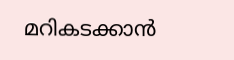മറികടക്കാൻ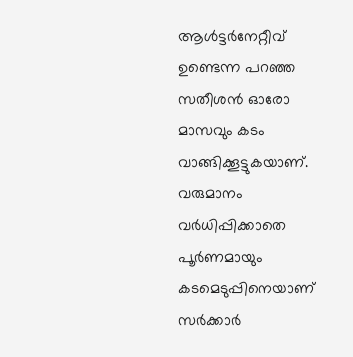ആൾട്ടർനേറ്റീവ് ഉണ്ടെന്ന പറഞ്ഞ സതീശൻ ഓരോ മാസവും കടം വാങ്ങിക്കൂട്ടുകയാണ്. വരുമാനം വർധിപ്പിക്കാതെ പൂർണമായും കടമെടുപ്പിനെയാണ് സർക്കാർ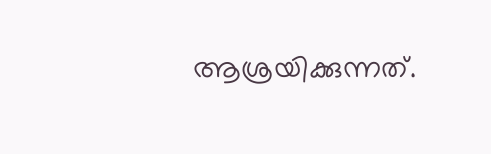ആശ്രയിക്കുന്നത്.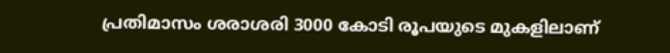പ്രതിമാസം ശരാശരി 3000 കോടി രൂപയുടെ മുകളിലാണ്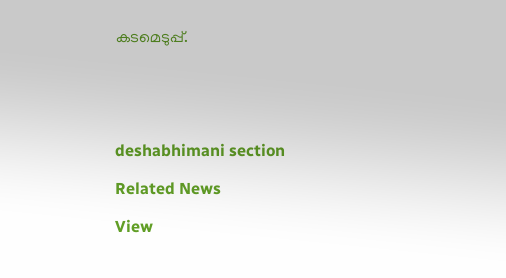കടമെടുപ്പ്.





deshabhimani section

Related News

View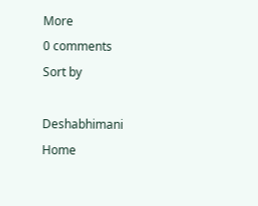More
0 comments
Sort by

Deshabhimani
Home